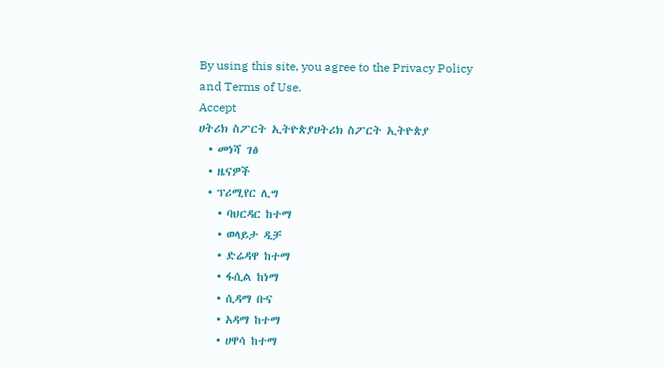By using this site, you agree to the Privacy Policy and Terms of Use.
Accept
ሀትሪክ ስፖርት ኢትዮጵያሀትሪክ ስፖርት ኢትዮጵያ
  • መነሻ ገፅ
  • ዜናዎች
  • ፕሪሚየር ሊግ
    • ባህርዳር ከተማ
    • ወላይታ ዲቻ
    • ድሬዳዋ ከተማ
    • ፋሲል ከነማ
    • ሲዳማ ቡና
    • አዳማ ከተማ
    • ሀዋሳ ከተማ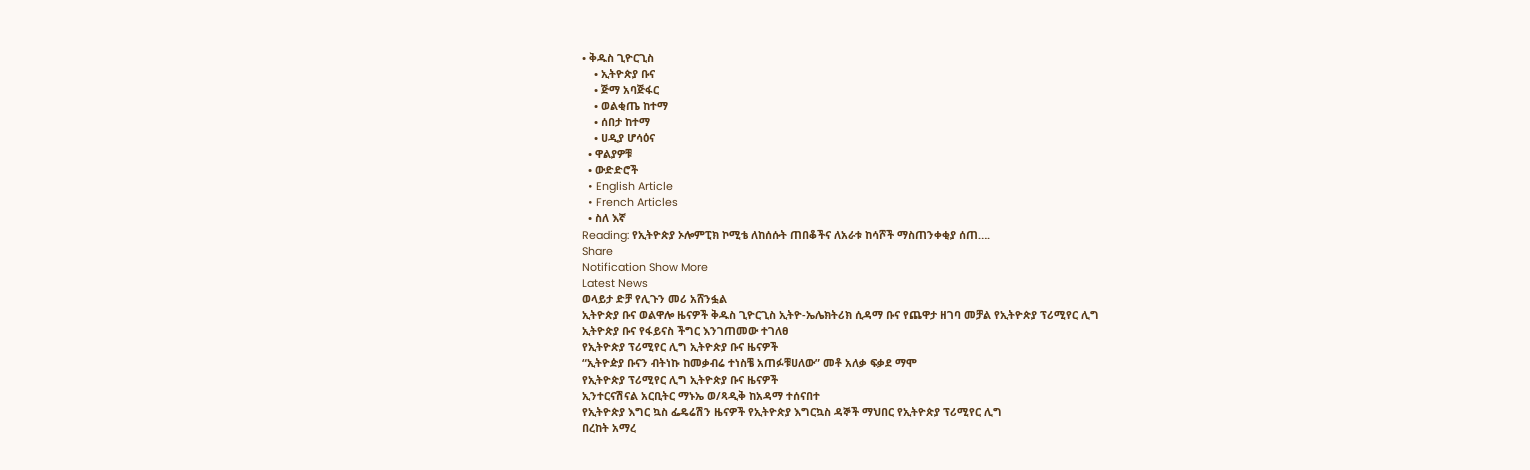• ቅዱስ ጊዮርጊስ
    • ኢትዮጵያ ቡና
    • ጅማ አባጅፋር
    • ወልቂጤ ከተማ
    • ሰበታ ከተማ
    • ሀዲያ ሆሳዕና
  • ዋልያዎቹ
  • ውድድሮች
  • English Article
  • French Articles
  • ስለ እኛ
Reading: የኢትዮጵያ ኦሎምፒክ ኮሚቴ ለከሰሱት ጠበቆችና ለአራቱ ከሳሾች ማስጠንቀቂያ ሰጠ….
Share
Notification Show More
Latest News
ወላይታ ድቻ የሊጉን መሪ አሸንፏል
ኢትዮጵያ ቡና ወልዋሎ ዜናዎች ቅዱስ ጊዮርጊስ ኢትዮ-ኤሌክትሪክ ሲዳማ ቡና የጨዋታ ዘገባ መቻል የኢትዮጵያ ፕሪሚየር ሊግ
ኢትዮጵያ ቡና የፋይናስ ችግር እንገጠመው ተገለፀ
የኢትዮጵያ ፕሪሚየር ሊግ ኢትዮጵያ ቡና ዜናዎች
“ኢትዮዽያ ቡናን ብትነኩ ከመቃብሬ ተነስቼ አጠፉቹሀለው” መቶ አለቃ ፍቃደ ማሞ
የኢትዮጵያ ፕሪሚየር ሊግ ኢትዮጵያ ቡና ዜናዎች
ኢንተርናሽናል አርቢትር ማኑኤ ወ/ጻዲቅ ከአዳማ ተሰናበተ
የኢትዮጵያ እግር ኳስ ፌዴሬሽን ዜናዎች የኢትዮጵያ እግርኳስ ዳኞች ማህበር የኢትዮጵያ ፕሪሚየር ሊግ
በረከት አማረ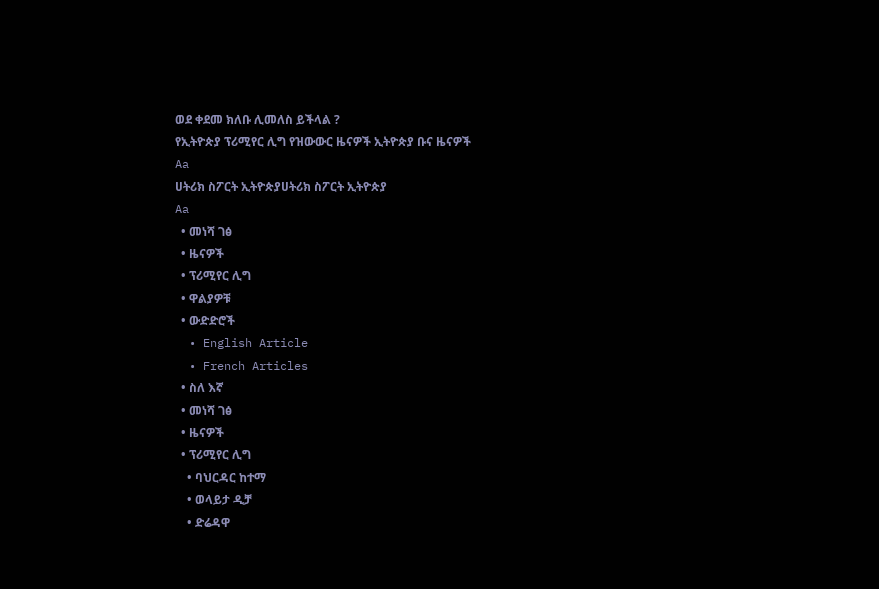ወደ ቀደመ ክለቡ ሊመለስ ይችላል ?
የኢትዮጵያ ፕሪሚየር ሊግ የዝውውር ዜናዎች ኢትዮጵያ ቡና ዜናዎች
Aa
ሀትሪክ ስፖርት ኢትዮጵያሀትሪክ ስፖርት ኢትዮጵያ
Aa
  • መነሻ ገፅ
  • ዜናዎች
  • ፕሪሚየር ሊግ
  • ዋልያዎቹ
  • ውድድሮች
  • English Article
  • French Articles
  • ስለ እኛ
  • መነሻ ገፅ
  • ዜናዎች
  • ፕሪሚየር ሊግ
    • ባህርዳር ከተማ
    • ወላይታ ዲቻ
    • ድሬዳዋ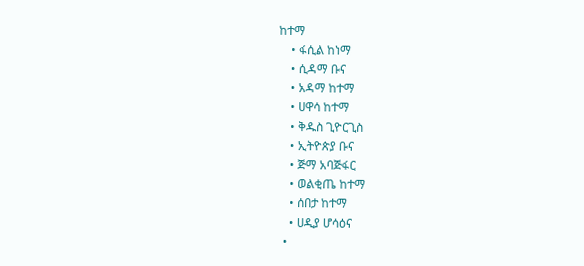ከተማ
    • ፋሲል ከነማ
    • ሲዳማ ቡና
    • አዳማ ከተማ
    • ሀዋሳ ከተማ
    • ቅዱስ ጊዮርጊስ
    • ኢትዮጵያ ቡና
    • ጅማ አባጅፋር
    • ወልቂጤ ከተማ
    • ሰበታ ከተማ
    • ሀዲያ ሆሳዕና
  •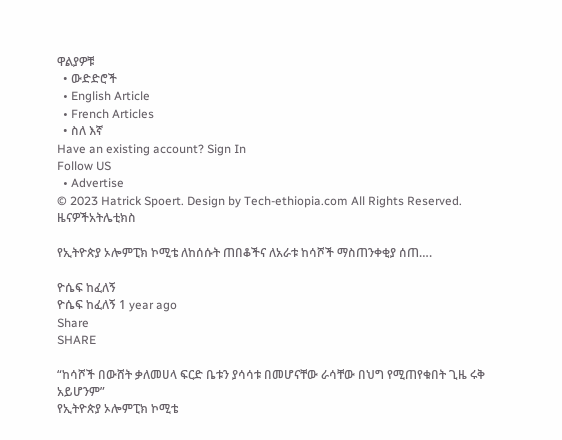ዋልያዎቹ
  • ውድድሮች
  • English Article
  • French Articles
  • ስለ እኛ
Have an existing account? Sign In
Follow US
  • Advertise
© 2023 Hatrick Spoert. Design by Tech-ethiopia.com All Rights Reserved.
ዜናዎችአትሌቲክስ

የኢትዮጵያ ኦሎምፒክ ኮሚቴ ለከሰሱት ጠበቆችና ለአራቱ ከሳሾች ማስጠንቀቂያ ሰጠ….

ዮሴፍ ከፈለኝ
ዮሴፍ ከፈለኝ 1 year ago
Share
SHARE

“ከሳሾች በውሸት ቃለመሀላ ፍርድ ቤቱን ያሳሳቱ በመሆናቸው ራሳቸው በህግ የሚጠየቁበት ጊዜ ሩቅ አይሆንም”
የኢትዮጵያ ኦሎምፒክ ኮሚቴ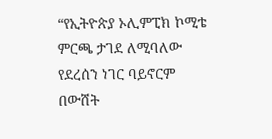“የኢትዮጵያ ኦሊምፒክ ኮሚቴ ምርጫ ታገደ ለሚባለው የደረሰን ነገር ባይኖርም በውሸት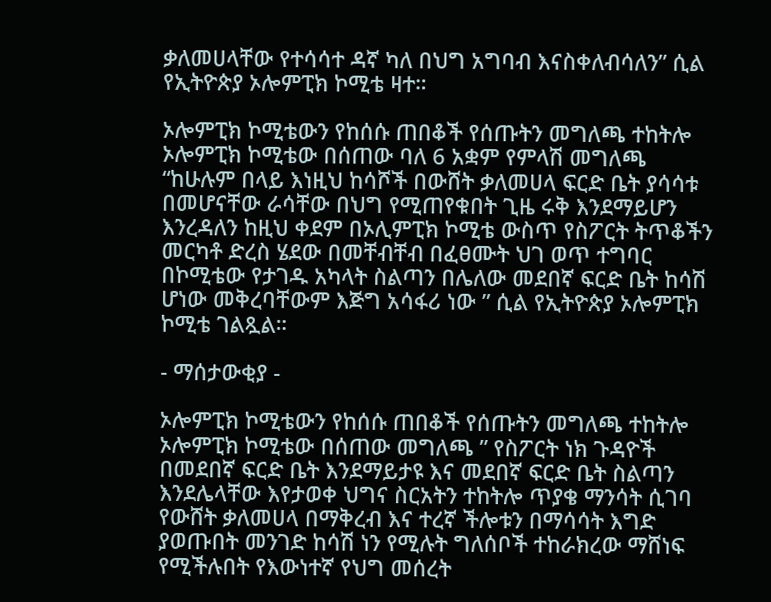ቃለመሀላቸው የተሳሳተ ዳኛ ካለ በህግ አግባብ እናስቀለብሳለን” ሲል የኢትዮጵያ ኦሎምፒክ ኮሚቴ ዛተ።

ኦሎምፒክ ኮሚቴውን የከሰሱ ጠበቆች የሰጡትን መግለጫ ተከትሎ ኦሎምፒክ ኮሚቴው በሰጠው ባለ 6 አቋም የምላሽ መግለጫ “ከሁሉም በላይ እነዚህ ከሳሾች በውሸት ቃለመሀላ ፍርድ ቤት ያሳሳቱ በመሆናቸው ራሳቸው በህግ የሚጠየቁበት ጊዜ ሩቅ እንደማይሆን እንረዳለን ከዚህ ቀደም በኦሊምፒክ ኮሚቴ ውስጥ የስፖርት ትጥቆችን መርካቶ ድረስ ሄደው በመቸብቸብ በፈፀሙት ህገ ወጥ ተግባር በኮሚቴው የታገዱ አካላት ስልጣን በሌለው መደበኛ ፍርድ ቤት ከሳሽ ሆነው መቅረባቸውም እጅግ አሳፋሪ ነው ” ሲል የኢትዮጵያ ኦሎምፒክ ኮሚቴ ገልጿል።

- ማሰታውቂያ -

ኦሎምፒክ ኮሚቴውን የከሰሱ ጠበቆች የሰጡትን መግለጫ ተከትሎ ኦሎምፒክ ኮሚቴው በሰጠው መግለጫ ” የስፖርት ነክ ጉዳዮች በመደበኛ ፍርድ ቤት እንደማይታዩ እና መደበኛ ፍርድ ቤት ስልጣን እንደሌላቸው እየታወቀ ህግና ስርአትን ተከትሎ ጥያቄ ማንሳት ሲገባ የውሸት ቃለመሀላ በማቅረብ እና ተረኛ ችሎቱን በማሳሳት እግድ ያወጡበት መንገድ ከሳሽ ነን የሚሉት ግለሰቦች ተከራክረው ማሸነፍ የሚችሉበት የእውነተኛ የህግ መሰረት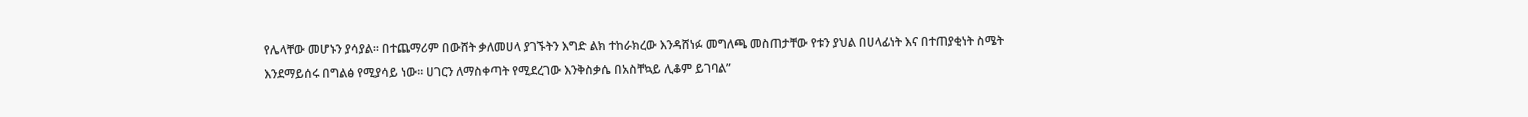የሌላቸው መሆኑን ያሳያል። በተጨማሪም በውሸት ቃለመሀላ ያገኙትን እግድ ልክ ተከራክረው እንዳሸነፉ መግለጫ መስጠታቸው የቱን ያህል በሀላፊነት እና በተጠያቂነት ስሜት እንደማይሰሩ በግልፅ የሚያሳይ ነው። ሀገርን ለማስቀጣት የሚደረገው እንቅስቃሴ በአስቸኳይ ሊቆም ይገባል”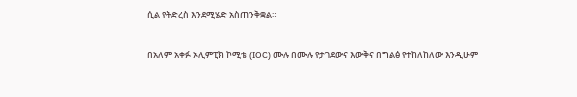ሲል የትድረስ እንደሚሄድ አስጠንቅቋል።

በአለም አቀፉ ኦሊምፒክ ኮሚቴ (IOC) ሙሉ በሙሉ የታገደውና እውቅና በግልፅ የተከለከለው እንዲሁም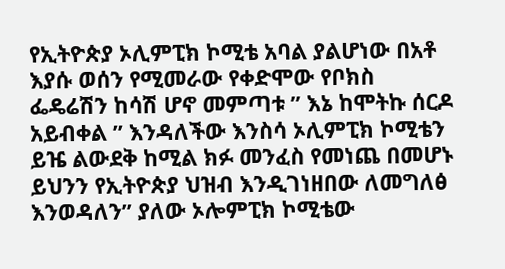የኢትዮጵያ ኦሊምፒክ ኮሚቴ አባል ያልሆነው በአቶ እያሱ ወሰን የሚመራው የቀድሞው የቦክስ ፌዴሬሽን ከሳሽ ሆኖ መምጣቱ ” እኔ ከሞትኩ ሰርዶ አይብቀል ” እንዳለችው እንስሳ ኦሊምፒክ ኮሚቴን ይዤ ልውደቅ ከሚል ክፉ መንፈስ የመነጨ በመሆኑ ይህንን የኢትዮጵያ ህዝብ እንዲገነዘበው ለመግለፅ እንወዳለን” ያለው ኦሎምፒክ ኮሚቴው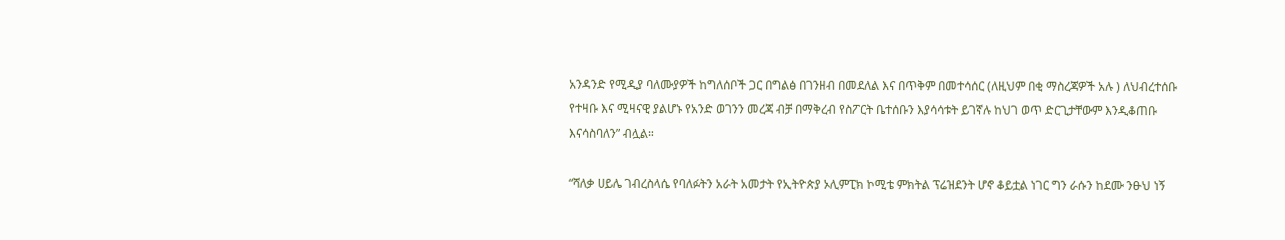አንዳንድ የሚዲያ ባለሙያዎች ከግለሰቦች ጋር በግልፅ በገንዘብ በመደለል እና በጥቅም በመተሳሰር (ለዚህም በቂ ማስረጃዎች አሉ ) ለህብረተሰቡ የተዛቡ እና ሚዛናዊ ያልሆኑ የአንድ ወገንን መረጃ ብቻ በማቅረብ የስፖርት ቤተሰቡን እያሳሳቱት ይገኛሉ ከህገ ወጥ ድርጊታቸውም እንዲቆጠቡ እናሳስባለን” ብሏል።

“ሻለቃ ሀይሌ ገብረስላሴ የባለፉትን አራት አመታት የኢትዮጵያ ኦሊምፒክ ኮሚቴ ምክትል ፕሬዝደንት ሆኖ ቆይቷል ነገር ግን ራሱን ከደሙ ንፁህ ነኝ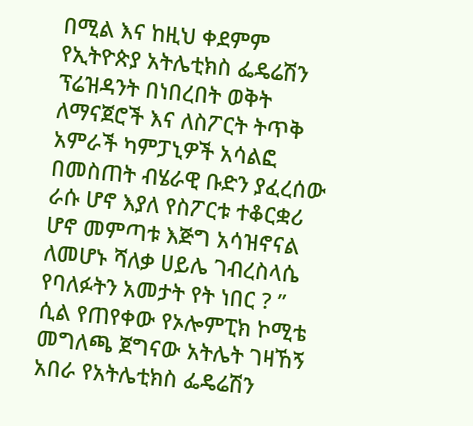በሚል እና ከዚህ ቀደምም የኢትዮጵያ አትሌቲክስ ፌዴሬሽን ፕሬዝዳንት በነበረበት ወቅት ለማናጀሮች እና ለስፖርት ትጥቅ አምራች ካምፓኒዎች አሳልፎ በመስጠት ብሄራዊ ቡድን ያፈረሰው ራሱ ሆኖ እያለ የስፖርቱ ተቆርቋሪ ሆኖ መምጣቱ እጅግ አሳዝኖናል ለመሆኑ ሻለቃ ሀይሌ ገብረስላሴ የባለፉትን አመታት የት ነበር ? ” ሲል የጠየቀው የኦሎምፒክ ኮሚቴ መግለጫ ጀግናው አትሌት ገዛኸኝ አበራ የአትሌቲክስ ፌዴሬሽን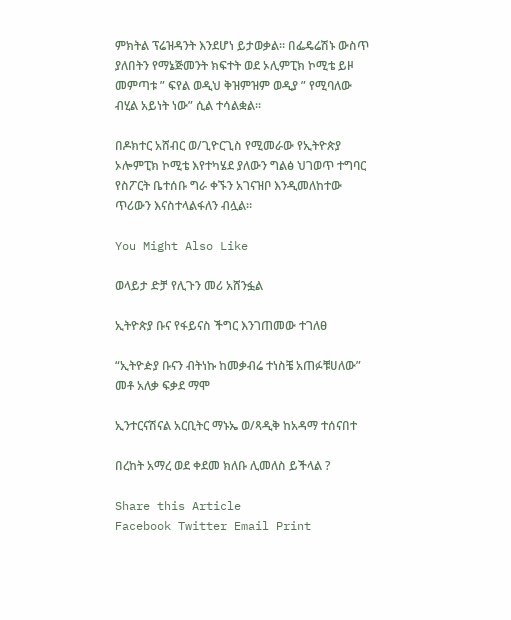ምክትል ፕሬዝዳንት እንደሆነ ይታወቃል። በፌዴሬሽኑ ውስጥ ያለበትን የማኔጅመንት ክፍተት ወደ ኦሊምፒክ ኮሚቴ ይዞ መምጣቱ ” ፍየል ወዲህ ቅዝምዝም ወዲያ ” የሚባለው ብሂል አይነት ነው” ሲል ተሳልቋል።

በዶክተር አሸብር ወ/ጊዮርጊስ የሚመራው የኢትዮጵያ ኦሎምፒክ ኮሚቴ እየተካሄደ ያለውን ግልፅ ህገወጥ ተግባር የስፖርት ቤተሰቡ ግራ ቀኙን አገናዝቦ እንዲመለከተው ጥሪውን እናስተላልፋለን ብሏል።

You Might Also Like

ወላይታ ድቻ የሊጉን መሪ አሸንፏል

ኢትዮጵያ ቡና የፋይናስ ችግር እንገጠመው ተገለፀ

“ኢትዮዽያ ቡናን ብትነኩ ከመቃብሬ ተነስቼ አጠፉቹሀለው” መቶ አለቃ ፍቃደ ማሞ

ኢንተርናሽናል አርቢትር ማኑኤ ወ/ጻዲቅ ከአዳማ ተሰናበተ

በረከት አማረ ወደ ቀደመ ክለቡ ሊመለስ ይችላል ?

Share this Article
Facebook Twitter Email Print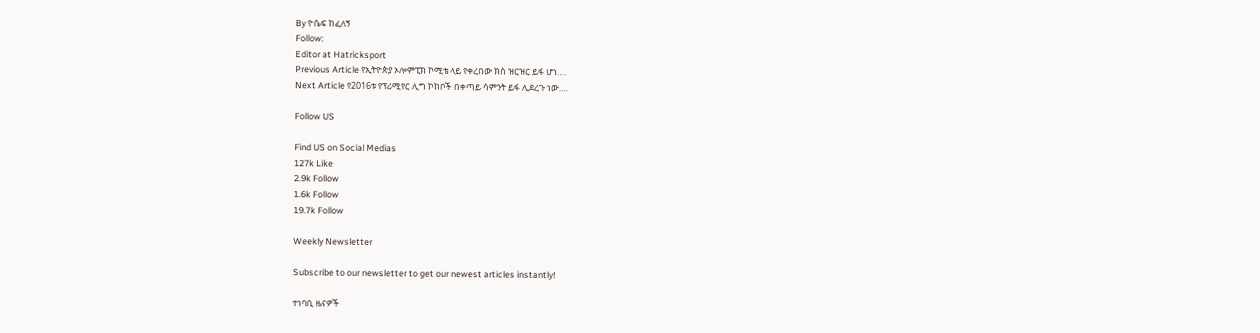By ዮሴፍ ከፈለኝ
Follow:
Editor at Hatricksport
Previous Article የኢትዮጵያ ኦሎምፒክ ኮሚቴ ላይ የቀረበው ክስ ዝርዝር ይፋ ሆነ….
Next Article የ2016ቱ የፕሪሚየር ሊግ ኮከቦች በቀጣይ ሳምንት ይፋ ሊደረጉ ነው….

Follow US

Find US on Social Medias
127k Like
2.9k Follow
1.6k Follow
19.7k Follow

Weekly Newsletter

Subscribe to our newsletter to get our newest articles instantly!

ተነባቢ ዜናዎች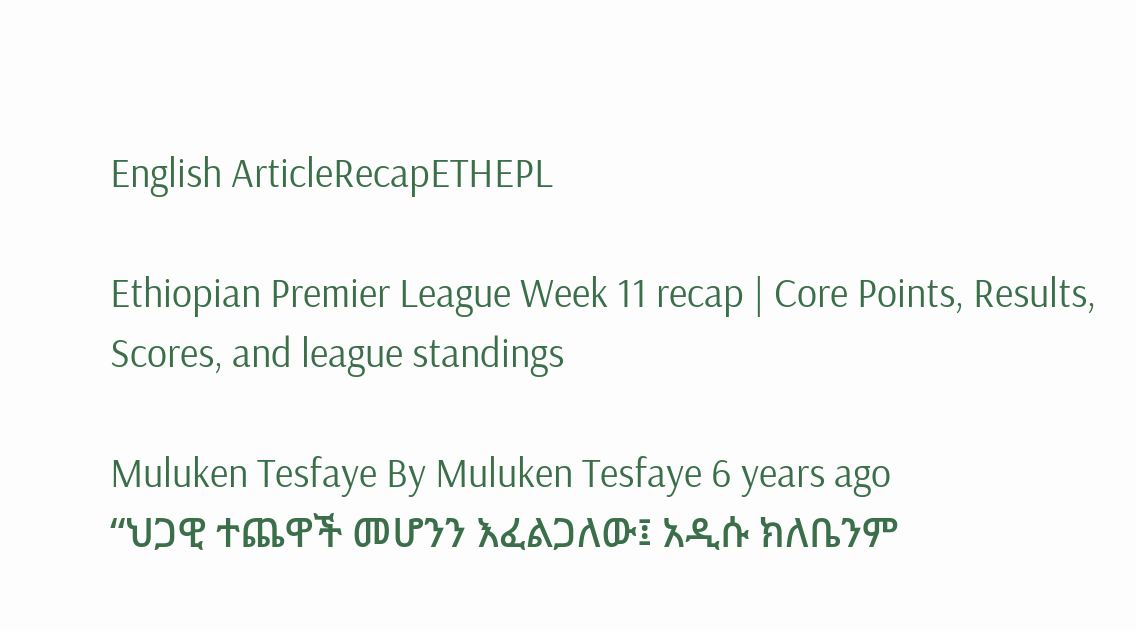English ArticleRecapETHEPL

Ethiopian Premier League Week 11 recap | Core Points, Results, Scores, and league standings

Muluken Tesfaye By Muluken Tesfaye 6 years ago
“ህጋዊ ተጨዋች መሆንን እፈልጋለው፤ አዲሱ ክለቤንም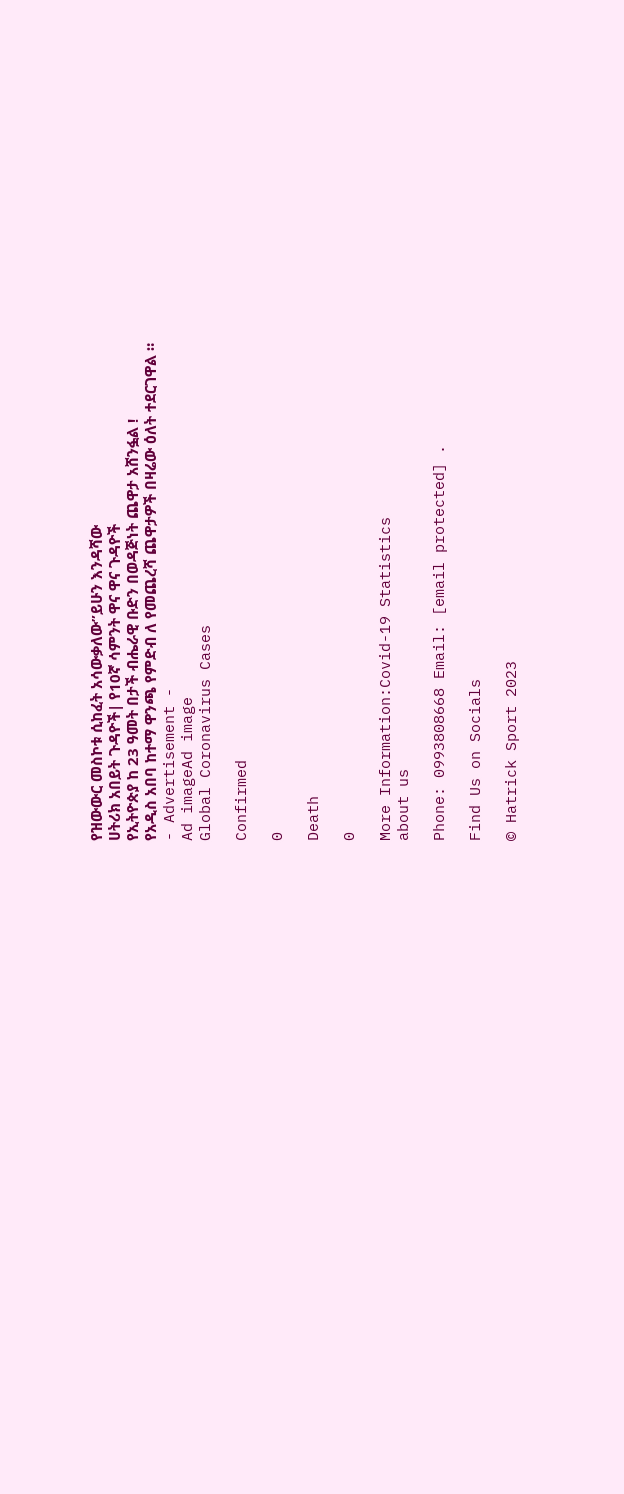የዝውውር መስኮቱ ሲከፈት አሳውቃለው”ይሁን እንዳሻው
ሀትሪክ አበይት ጉዳዮች| የ10ኛ ሳምንት ዋና ዋና ጉዳዮች
የኢትዮጵያ ከ 23 ዓመት በታች ብሔራዊ ቡድን በወዳጅነት ጨዋታ አሸንፏል !
የአዲስ አበባ ከተማ ዋንጫ የምድብ ለ የመጨረሻ ጨዋታዎች በዛሬው ዕለት ተደርገዋል ።
- Advertisement -
Ad imageAd image
Global Coronavirus Cases

Confirmed

0

Death

0

More Information:Covid-19 Statistics
about us

Phone: 0993808668 Email: [email protected] .

Find Us on Socials

© Hatrick Sport 2023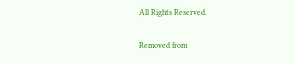All Rights Reserved.

Removed from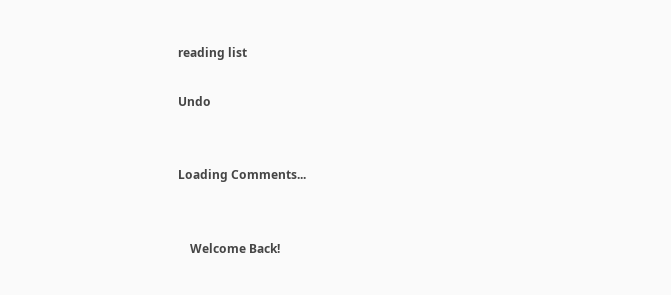reading list

Undo


Loading Comments...


    Welcome Back!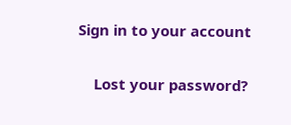Sign in to your account

    Lost your password?